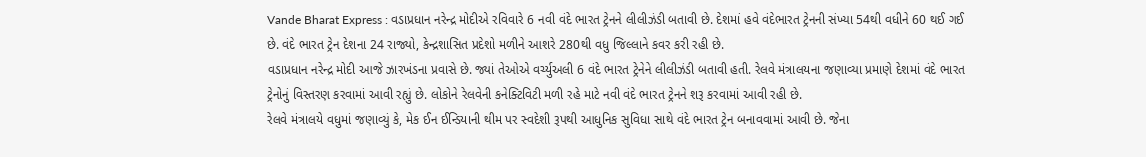Vande Bharat Express : વડાપ્રધાન નરેન્દ્ર મોદીએ રવિવારે 6 નવી વંદે ભારત ટ્રેનને લીલીઝંડી બતાવી છે. દેશમાં હવે વંદેભારત ટ્રેનની સંખ્યા 54થી વધીને 60 થઈ ગઈ છે. વંદે ભારત ટ્રેન દેશના 24 રાજ્યો, કેન્દ્રશાસિત પ્રદેશો મળીને આશરે 280થી વધુ જિલ્લાને કવર કરી રહી છે.
વડાપ્રધાન નરેન્દ્ર મોદી આજે ઝારખંડના પ્રવાસે છે. જ્યાં તેઓએ વર્ચ્યુઅલી 6 વંદે ભારત ટ્રેનેને લીલીઝંડી બતાવી હતી. રેલવે મંત્રાલયના જણાવ્યા પ્રમાણે દેશમાં વંદે ભારત ટ્રેનોનું વિસ્તરણ કરવામાં આવી રહ્યું છે. લોકોને રેલવેની કનેક્ટિવિટી મળી રહે માટે નવી વંદે ભારત ટ્રેનને શરૂ કરવામાં આવી રહી છે.
રેલવે મંત્રાલયે વધુમાં જણાવ્યું કે, મેક ઈન ઈન્ડિયાની થીમ પર સ્વદેશી રૂપથી આધુનિક સુવિધા સાથે વંદે ભારત ટ્રેન બનાવવામાં આવી છે. જેના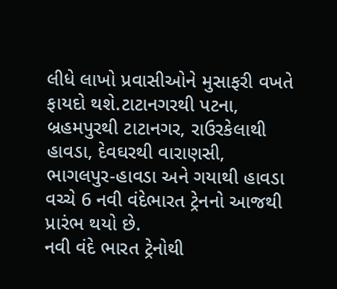લીધે લાખો પ્રવાસીઓને મુસાફરી વખતે ફાયદો થશે.ટાટાનગરથી પટના, બ્રહમપુરથી ટાટાનગર, રાઉરકેલાથી હાવડા, દેવઘરથી વારાણસી, ભાગલપુર-હાવડા અને ગયાથી હાવડા વચ્ચે 6 નવી વંદેભારત ટ્રેનનો આજથી પ્રારંભ થયો છે.
નવી વંદે ભારત ટ્રેનોથી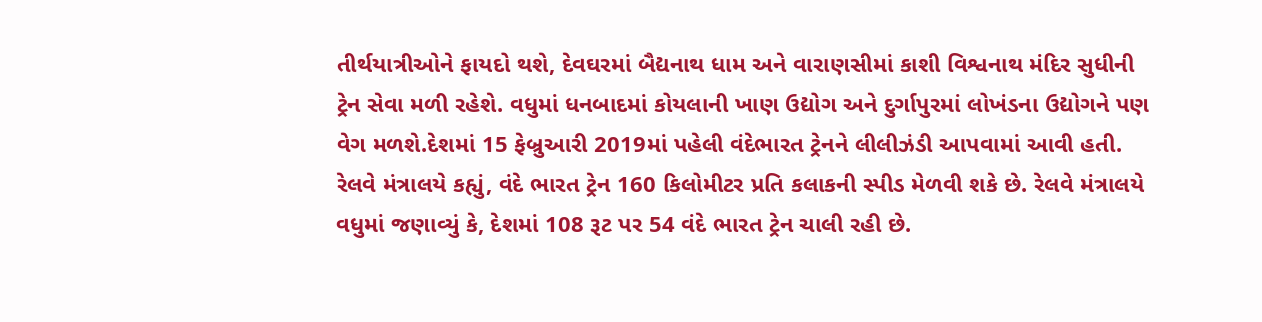તીર્થયાત્રીઓને ફાયદો થશે, દેવઘરમાં બૈદ્યનાથ ધામ અને વારાણસીમાં કાશી વિશ્વનાથ મંદિર સુધીની ટ્રેન સેવા મળી રહેશે. વધુમાં ધનબાદમાં કોયલાની ખાણ ઉદ્યોગ અને દુર્ગાપુરમાં લોખંડના ઉદ્યોગને પણ વેગ મળશે.દેશમાં 15 ફેબ્રુઆરી 2019માં પહેલી વંદેભારત ટ્રેનને લીલીઝંડી આપવામાં આવી હતી. રેલવે મંત્રાલયે કહ્યું, વંદે ભારત ટ્રેન 160 કિલોમીટર પ્રતિ કલાકની સ્પીડ મેળવી શકે છે. રેલવે મંત્રાલયે વધુમાં જણાવ્યું કે, દેશમાં 108 રૂટ પર 54 વંદે ભારત ટ્રેન ચાલી રહી છે.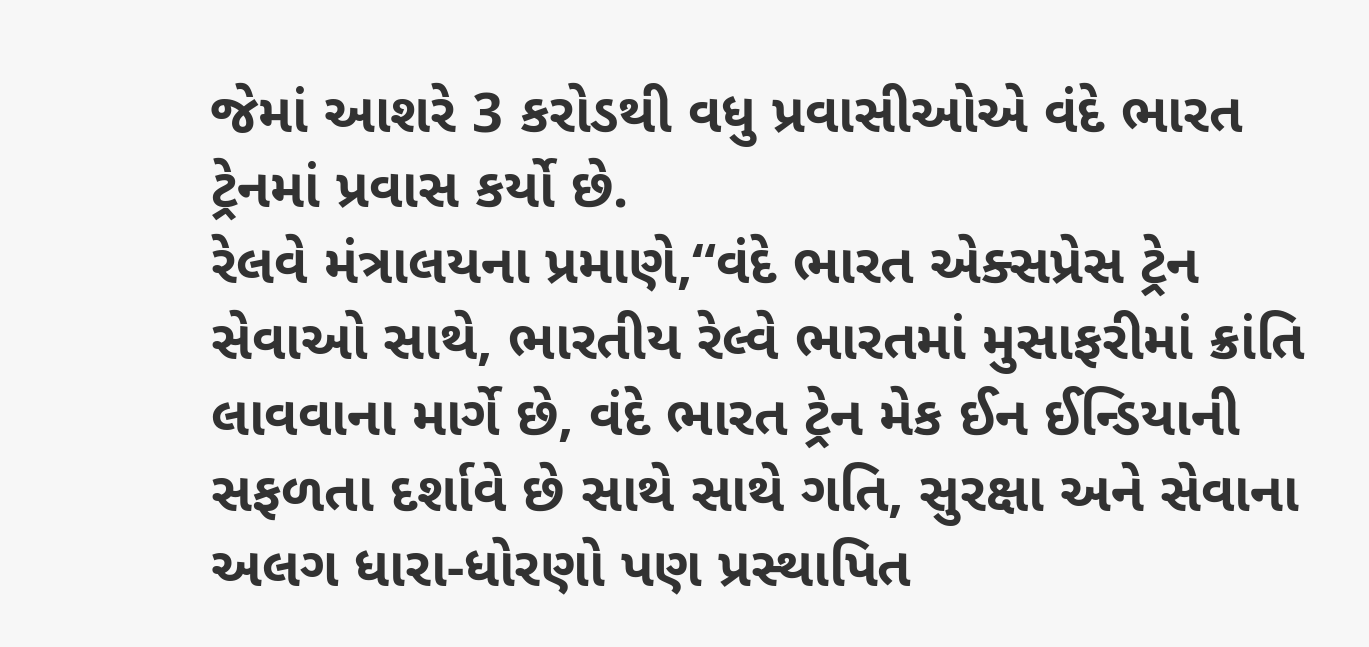જેમાં આશરે 3 કરોડથી વધુ પ્રવાસીઓએ વંદે ભારત ટ્રેનમાં પ્રવાસ કર્યો છે.
રેલવે મંત્રાલયના પ્રમાણે,“વંદે ભારત એક્સપ્રેસ ટ્રેન સેવાઓ સાથે, ભારતીય રેલ્વે ભારતમાં મુસાફરીમાં ક્રાંતિ લાવવાના માર્ગે છે, વંદે ભારત ટ્રેન મેક ઈન ઈન્ડિયાની સફળતા દર્શાવે છે સાથે સાથે ગતિ, સુરક્ષા અને સેવાના અલગ ધારા-ધોરણો પણ પ્રસ્થાપિત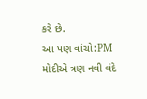કરે છે.
આ પણ વાંચો:PM મોદીએ ત્રણ નવી વંદે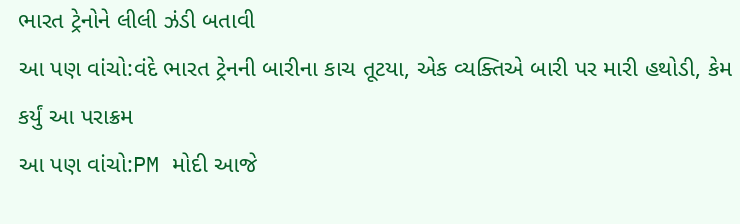ભારત ટ્રેનોને લીલી ઝંડી બતાવી
આ પણ વાંચો:વંદે ભારત ટ્રેનની બારીના કાચ તૂટયા, એક વ્યક્તિએ બારી પર મારી હથોડી, કેમ કર્યું આ પરાક્રમ
આ પણ વાંચો:PM મોદી આજે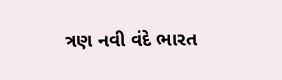ત્રણ નવી વંદે ભારત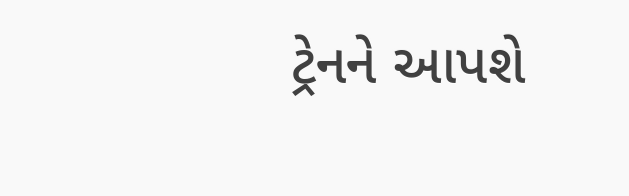ટ્રેનને આપશે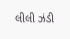લીલી ઝંડી